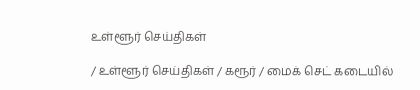உள்ளூர் செய்திகள்

/ உள்ளூர் செய்திகள் / கரூர் / மைக் செட் கடையில்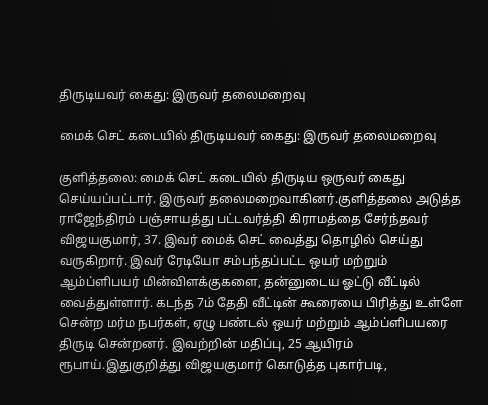திருடியவர் கைது: இருவர் தலைமறைவு

மைக் செட் கடையில் திருடியவர் கைது: இருவர் தலைமறைவு

குளித்தலை: மைக் செட் கடையில் திருடிய ஒருவர் கைது செய்யப்பட்டார். இருவர் தலைமறைவாகினர்.குளித்தலை அடுத்த ராஜேந்திரம் பஞ்சாயத்து பட்டவர்த்தி கிராமத்தை சேர்ந்தவர் விஜயகுமார், 37. இவர் மைக் செட் வைத்து தொழில் செய்து வருகிறார். இவர் ரேடியோ சம்பந்தப்பட்ட ஒயர் மற்றும் ஆம்ப்ளிபயர் மின்விளக்குகளை, தன்னுடைய ஓட்டு வீட்டில் வைத்துள்ளார். கடந்த 7ம் தேதி வீட்டின் கூரையை பிரித்து உள்ளே சென்ற மர்ம நபர்கள், ஏழு பண்டல் ஒயர் மற்றும் ஆம்ப்ளிபயரை திருடி சென்றனர். இவற்றின் மதிப்பு, 25 ஆயிரம் ரூபாய்.இதுகுறித்து விஜயகுமார் கொடுத்த புகார்படி,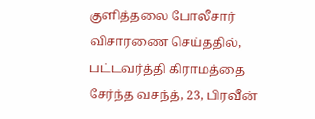குளித்தலை போலீசார் விசாரணை செய்ததில், பட்டவர்த்தி கிராமத்தை சேர்ந்த வசந்த், 23, பிரவீன்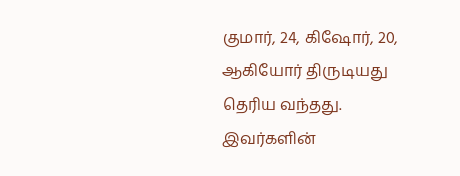குமார், 24, கிஷோர், 20, ஆகியோர் திருடியது தெரிய வந்தது. இவர்களின்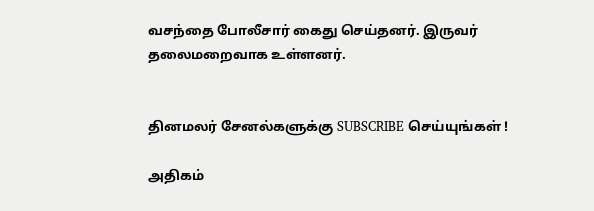வசந்தை போலீசார் கைது செய்தனர். இருவர் தலைமறைவாக உள்ளனர்.


தினமலர் சேனல்களுக்கு SUBSCRIBE செய்யுங்கள் !

அதிகம்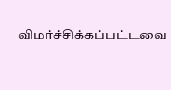விமர்ச்சிக்கப்பட்டவை